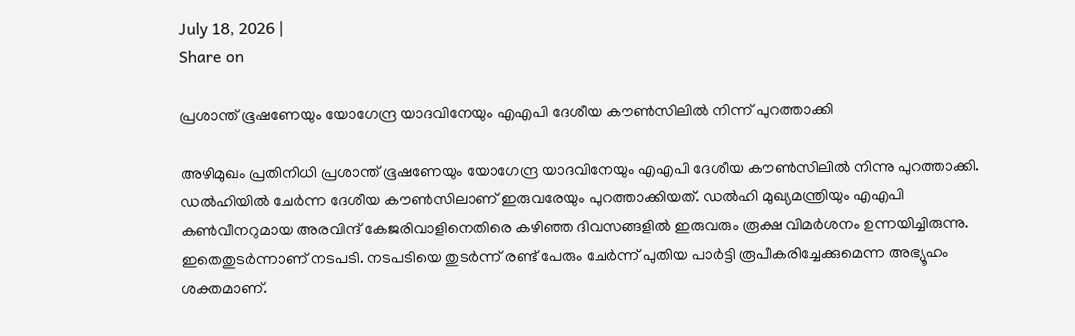July 18, 2026 |
Share on

പ്രശാന്ത് ഭൂഷണേയും യോഗേന്ദ്ര യാദവിനേയും എഎപി ദേശീയ കൗണ്‍സിലില്‍ നിന്ന് പുറത്താക്കി

അഴിമുഖം പ്രതിനിധി പ്രശാന്ത് ഭൂഷണേയും യോഗേന്ദ്ര യാദവിനേയും എഎപി ദേശീയ കൗണ്‍സിലില്‍ നിന്നു പുറത്താക്കി. ഡല്‍ഹിയില്‍ ചേര്‍ന്ന ദേശീയ കൗണ്‍സിലാണ് ഇരുവരേയും പുറത്താക്കിയത്. ഡല്‍ഹി മുഖ്യമന്ത്രിയും എഎപി കണ്‍വീനറുമായ അരവിന്ദ് കേജരിവാളിനെതിരെ കഴിഞ്ഞ ദിവസങ്ങളില്‍ ഇരുവരും രൂക്ഷ വിമര്‍ശനം ഉന്നയിച്ചിരുന്നു. ഇതെതുടര്‍ന്നാണ് നടപടി. നടപടിയെ തുടർന്ന് രണ്ട് പേരും ചേർന്ന് പുതിയ പാർട്ടി രൂപീകരിച്ചേക്കുമെന്ന അഭ്യൂഹം ശക്തമാണ്.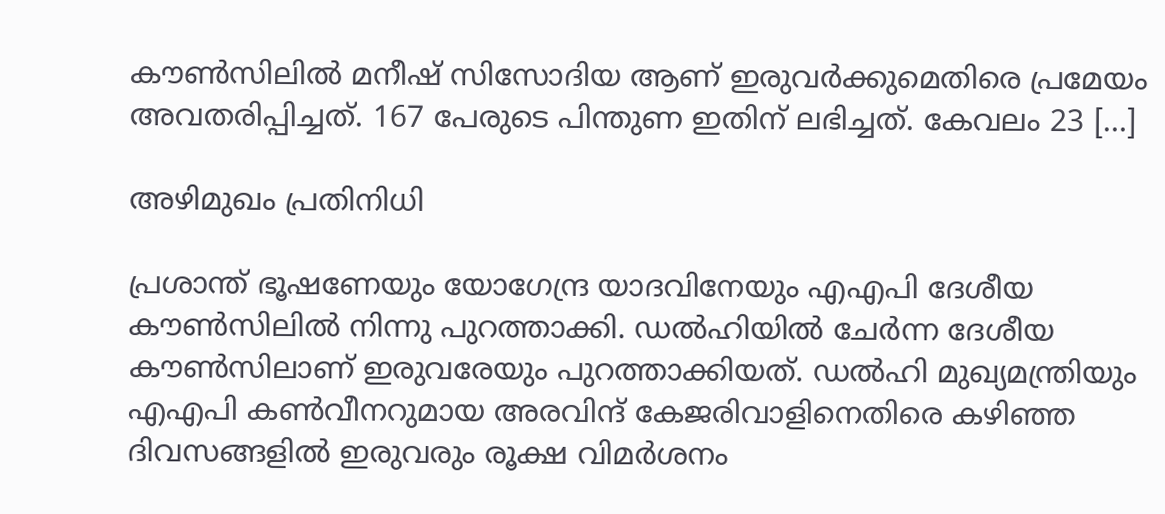കൗണ്‍സിലില്‍ മനീഷ് സിസോദിയ ആണ് ഇരുവര്‍ക്കുമെതിരെ പ്രമേയം അവതരിപ്പിച്ചത്. 167 പേരുടെ പിന്തുണ ഇതിന് ലഭിച്ചത്. കേവലം 23 […]

അഴിമുഖം പ്രതിനിധി

പ്രശാന്ത് ഭൂഷണേയും യോഗേന്ദ്ര യാദവിനേയും എഎപി ദേശീയ കൗണ്‍സിലില്‍ നിന്നു പുറത്താക്കി. ഡല്‍ഹിയില്‍ ചേര്‍ന്ന ദേശീയ കൗണ്‍സിലാണ് ഇരുവരേയും പുറത്താക്കിയത്. ഡല്‍ഹി മുഖ്യമന്ത്രിയും എഎപി കണ്‍വീനറുമായ അരവിന്ദ് കേജരിവാളിനെതിരെ കഴിഞ്ഞ ദിവസങ്ങളില്‍ ഇരുവരും രൂക്ഷ വിമര്‍ശനം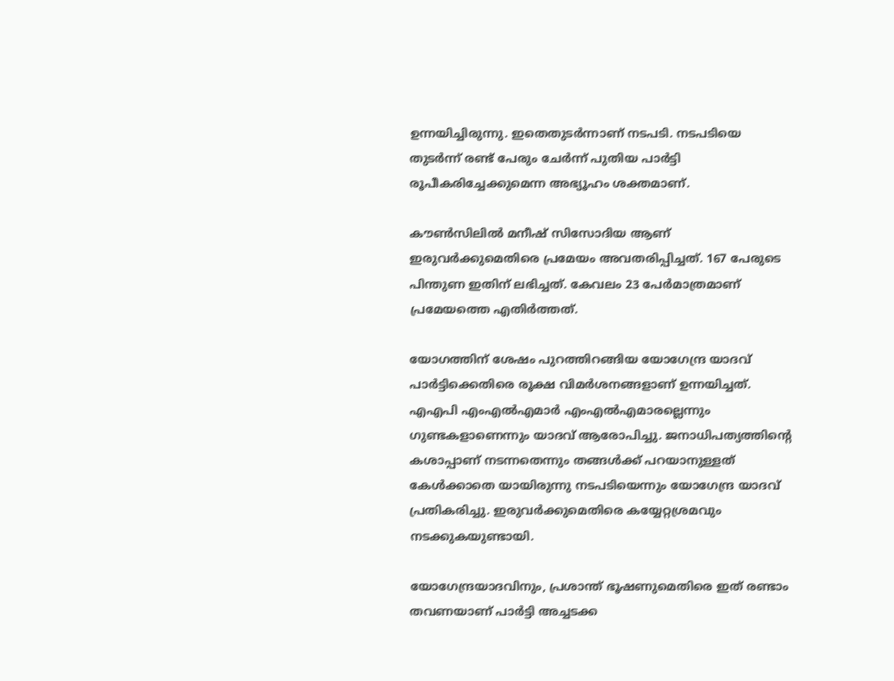ഉന്നയിച്ചിരുന്നു. ഇതെതുടര്‍ന്നാണ് നടപടി. നടപടിയെ തുടർന്ന് രണ്ട് പേരും ചേർന്ന് പുതിയ പാർട്ടി രൂപീകരിച്ചേക്കുമെന്ന അഭ്യൂഹം ശക്തമാണ്.

കൗണ്‍സിലില്‍ മനീഷ് സിസോദിയ ആണ് ഇരുവര്‍ക്കുമെതിരെ പ്രമേയം അവതരിപ്പിച്ചത്. 167 പേരുടെ പിന്തുണ ഇതിന് ലഭിച്ചത്. കേവലം 23 പേര്‍മാത്രമാണ് പ്രമേയത്തെ എതിര്‍ത്തത്.

യോഗത്തിന് ശേഷം പുറത്തിറങ്ങിയ യോഗേന്ദ്ര യാദവ് പാര്‍ട്ടിക്കെതിരെ രൂക്ഷ വിമര്‍ശനങ്ങളാണ് ഉന്നയിച്ചത്. എഎപി എംഎല്‍എമാര്‍ എംഎല്‍എമാരല്ലെന്നും ഗുണ്ടകളാണെന്നും യാദവ് ആരോപിച്ചു. ജനാധിപത്യത്തിന്റെ കശാപ്പാണ് നടന്നതെന്നും തങ്ങള്‍ക്ക് പറയാനുള്ളത് കേള്‍ക്കാതെ യായിരുന്നു നടപടിയെന്നും യോഗേന്ദ്ര യാദവ് പ്രതികരിച്ചു. ഇരുവർക്കുമെതിരെ കയ്യേറ്റശ്രമവും നടക്കുകയുണ്ടായി.

യോഗേന്ദ്രയാദവിനും, പ്രശാന്ത് ഭൂഷണുമെതിരെ ഇത് രണ്ടാം തവണയാണ് പാർട്ടി അച്ചടക്ക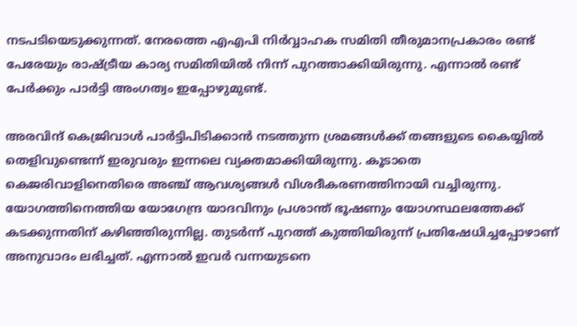നടപടിയെടുക്കുന്നത്. നേരത്തെ എഎപി നിർവ്വാഹക സമിതി തീരുമാനപ്രകാരം രണ്ട് പേരേയും രാഷ്ട്രീയ കാര്യ സമിതിയിൽ നിന്ന് പുറത്താക്കിയിരുന്നു. എന്നാൽ രണ്ട് പേർക്കും പാർട്ടി അംഗത്വം ഇപ്പോഴുമുണ്ട്.

അരവിന്ദ് കെജ്രിവാള്‍ പാര്‍ട്ടിപിടിക്കാന്‍ നടത്തുന്ന ശ്രമങ്ങള്‍ക്ക് തങ്ങളുടെ കൈയ്യില്‍ തെളിവുണ്ടെന്ന് ഇരുവരും ഇന്നലെ വ്യക്തമാക്കിയിരുന്നു. കൂടാതെ കെജരിവാളിനെതിരെ അഞ്ച് ആവശ്യങ്ങൾ വിശദീകരണത്തിനായി വച്ചിരുന്നു. യോഗത്തിനെത്തിയ യോഗേന്ദ്ര യാദവിനും പ്രശാന്ത് ഭൂഷണും യോഗസ്ഥലത്തേക്ക് കടക്കുന്നതിന് കഴിഞ്ഞിരുന്നില്ല. തുടർന്ന് പുറത്ത് കുത്തിയിരുന്ന് പ്രതിഷേധിച്ചപ്പോഴാണ് അനുവാദം ലഭിച്ചത്. എന്നാൽ ഇവർ വന്നയുടനെ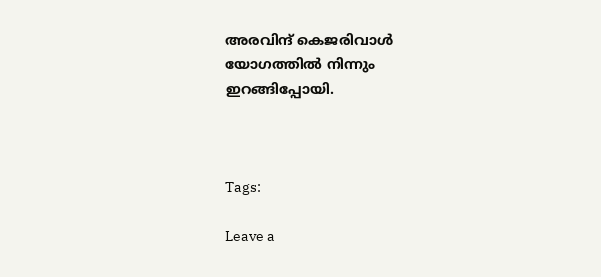അരവിന്ദ് കെജരിവാൾ യോഗത്തിൽ നിന്നും ഇറങ്ങിപ്പോയി.



Tags:

Leave a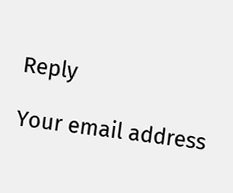Reply

Your email address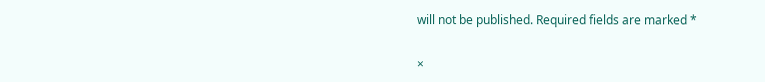will not be published. Required fields are marked *

×